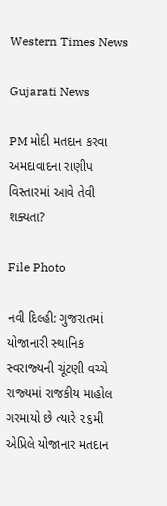Western Times News

Gujarati News

PM મોદી મતદાન કરવા અમદાવાદના રાણીપ વિસ્તારમાં આવે તેવી શક્યતા?

File Photo

નવી દિલ્‍હી: ગુજરાતમાં યોજાનારી સ્‍થાનિક સ્‍વરાજ્‍યની ચૂંટણી વચ્‍ચે રાજ્‍યમાં રાજકીય માહોલ ગરમાયો છે ત્‍યારે ૨૬મી એપ્રિલે યોજાનાર મતદાન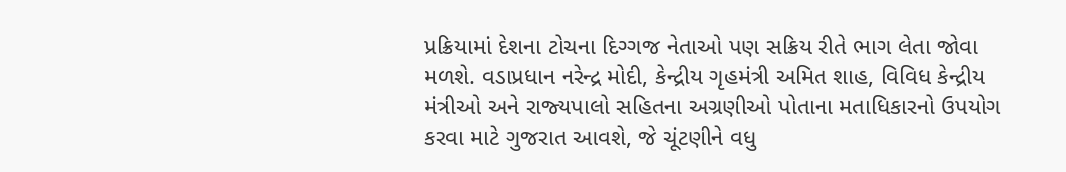પ્રક્રિયામાં દેશના ટોચના દિગ્‍ગજ નેતાઓ પણ સક્રિય રીતે ભાગ લેતા જોવા મળશે. વડાપ્રધાન નરેન્‍દ્ર મોદી, કેન્‍દ્રીય ગૃહમંત્રી અમિત શાહ, વિવિધ કેન્‍દ્રીય મંત્રીઓ અને રાજ્‍યપાલો સહિતના અગ્રણીઓ પોતાના મતાધિકારનો ઉપયોગ કરવા માટે ગુજરાત આવશે, જે ચૂંટણીને વધુ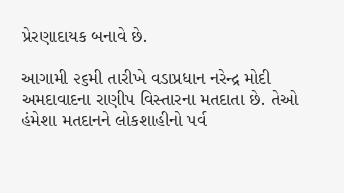પ્રેરણાદાયક બનાવે છે.

આગામી ૨૬મી તારીખે વડાપ્રધાન નરેન્‍દ્ર મોદી અમદાવાદના રાણીપ વિસ્‍તારના મતદાતા છે. તેઓ હંમેશા મતદાનને લોકશાહીનો પર્વ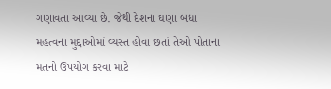ગણાવતા આવ્‍યા છે. જેથી દેશના ઘણા બધા મહત્‍વના મુદ્દાઓમાં વ્‍યસ્‍ત હોવા છતાં તેઓ પોતાના મતનો ઉપયોગ કરવા માટે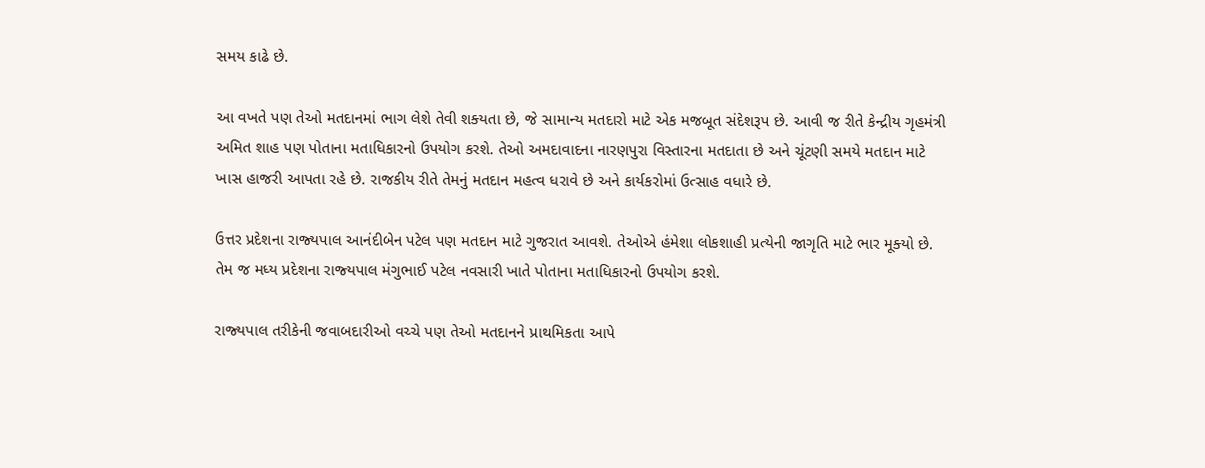સમય કાઢે છે.

આ વખતે પણ તેઓ મતદાનમાં ભાગ લેશે તેવી શક્‍યતા છે, જે સામાન્‍ય મતદારો માટે એક મજબૂત સંદેશરૂપ છે. આવી જ રીતે કેન્‍દ્રીય ગૃહમંત્રી અમિત શાહ પણ પોતાના મતાધિકારનો ઉપયોગ કરશે. તેઓ અમદાવાદના નારણપુરા વિસ્‍તારના મતદાતા છે અને ચૂંટણી સમયે મતદાન માટે ખાસ હાજરી આપતા રહે છે. રાજકીય રીતે તેમનું મતદાન મહત્‍વ ધરાવે છે અને કાર્યકરોમાં ઉત્‍સાહ વધારે છે.

ઉત્તર પ્રદેશના રાજ્‍યપાલ આનંદીબેન પટેલ પણ મતદાન માટે ગુજરાત આવશે. તેઓએ હંમેશા લોકશાહી પ્રત્‍યેની જાગૃતિ માટે ભાર મૂક્‍યો છે. તેમ જ મધ્‍ય પ્રદેશના રાજ્‍યપાલ મંગુભાઈ પટેલ નવસારી ખાતે પોતાના મતાધિકારનો ઉપયોગ કરશે.

રાજ્‍યપાલ તરીકેની જવાબદારીઓ વચ્‍ચે પણ તેઓ મતદાનને પ્રાથમિકતા આપે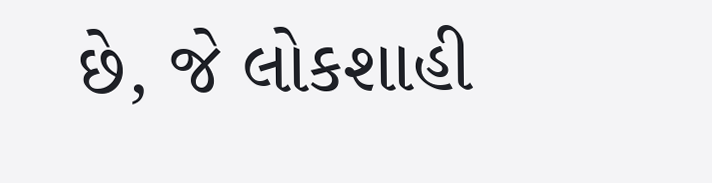છે, જે લોકશાહી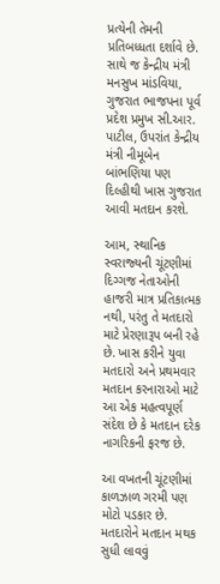પ્રત્‍યેની તેમની પ્રતિબધ્‍ધતા દર્શાવે છે. સાથે જ કેન્‍દ્રીય મંત્રી મનસુખ માંડવિયા, ગુજરાત ભાજપના પૂર્વ પ્રદેશ પ્રમુખ સી.આર. પાટીલ, ઉપરાંત કેન્‍દ્રીય મંત્રી નીમૂબેન બાંભણિયા પણ દિલ્‍હીથી ખાસ ગુજરાત આવી મતદાન કરશે.

આમ, સ્‍થાનિક સ્‍વરાજ્‍યની ચૂંટણીમાં દિગ્‍ગજ નેતાઓની હાજરી માત્ર પ્રતિકાત્‍મક નથી, પરંતુ તે મતદારો માટે પ્રેરણારૂપ બની રહે છે. ખાસ કરીને યુવા મતદારો અને પ્રથમવાર મતદાન કરનારાઓ માટે આ એક મહત્‍વપૂર્ણ સંદેશ છે કે મતદાન દરેક નાગરિકની ફરજ છે.

આ વખતની ચૂંટણીમાં કાળઝાળ ગરમી પણ મોટો પડકાર છે. મતદારોને મતદાન મથક સુધી લાવવું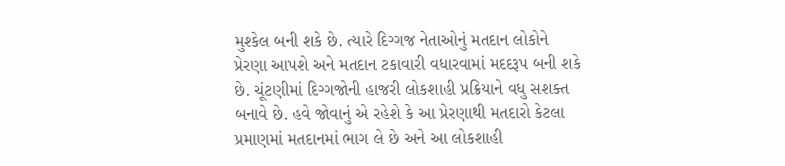મુશ્‍કેલ બની શકે છે. ત્‍યારે દિગ્‍ગજ નેતાઓનું મતદાન લોકોને પ્રેરણા આપશે અને મતદાન ટકાવારી વધારવામાં મદદરૂપ બની શકે છે. ચૂંટણીમાં દિગ્‍ગજોની હાજરી લોકશાહી પ્રક્રિયાને વધુ સશક્‍ત બનાવે છે. હવે જોવાનું એ રહેશે કે આ પ્રેરણાથી મતદારો કેટલા પ્રમાણમાં મતદાનમાં ભાગ લે છે અને આ લોકશાહી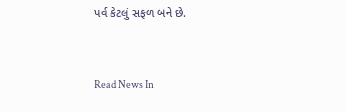પર્વ કેટલું સફળ બને છે.


Read News In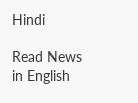Hindi

Read News in English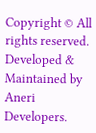Copyright © All rights reserved. Developed & Maintained by Aneri Developers.